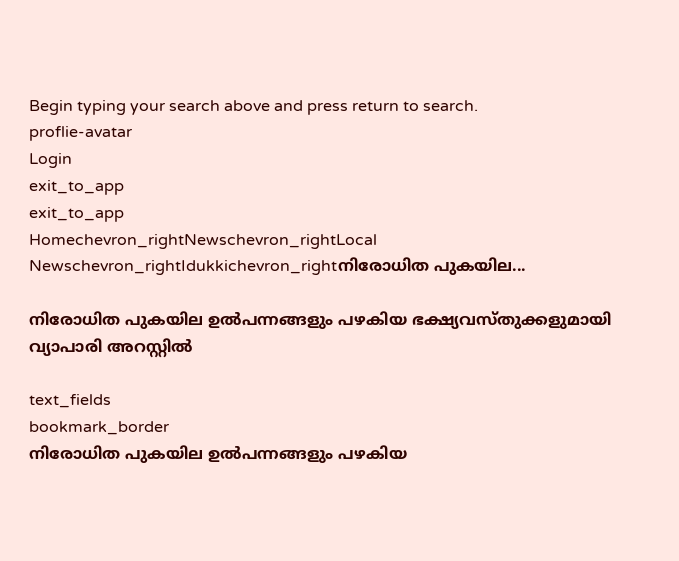Begin typing your search above and press return to search.
proflie-avatar
Login
exit_to_app
exit_to_app
Homechevron_rightNewschevron_rightLocal Newschevron_rightIdukkichevron_rightനിരോധിത പുകയില...

നിരോധിത പുകയില ഉല്‍പന്നങ്ങളും പഴകിയ ഭക്ഷ്യവസ്തുക്കളുമായി വ്യാപാരി അറസ്റ്റില്‍

text_fields
bookmark_border
നിരോധിത പുകയില ഉല്‍പന്നങ്ങളും പഴകിയ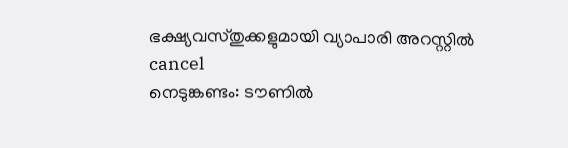ഭക്ഷ്യവസ്തുക്കളുമായി വ്യാപാരി അറസ്റ്റില്‍
cancel
നെടുങ്കണ്ടം: ടൗണില്‍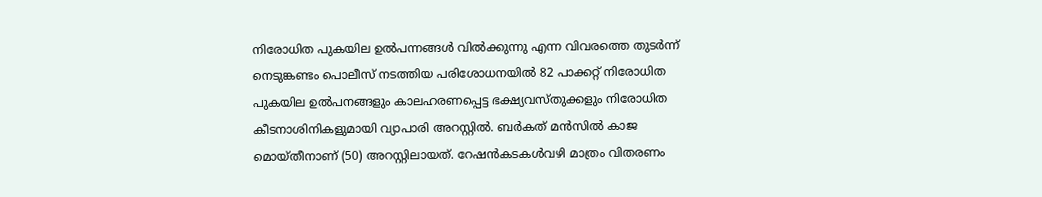നിരോധിത പുകയില ഉല്‍പന്നങ്ങള്‍ വിൽക്കുന്നു എന്ന വിവരത്തെ തുടര്‍ന്ന് നെടുങ്കണ്ടം പൊലീസ് നടത്തിയ പരിശോധനയില്‍ 82 പാക്കറ്റ് നിരോധിത പുകയില ഉൽപനങ്ങളും കാലഹരണപ്പെട്ട ഭക്ഷ്യവസ്തുക്കളും നിരോധിത കീടനാശിനികളുമായി വ്യാപാരി അറസ്റ്റില്‍. ബർകത് മൻസിൽ കാജ മൊയ്തീനാണ് (50) അറസ്റ്റിലായത്. റേഷന്‍കടകള്‍വഴി മാത്രം വിതരണം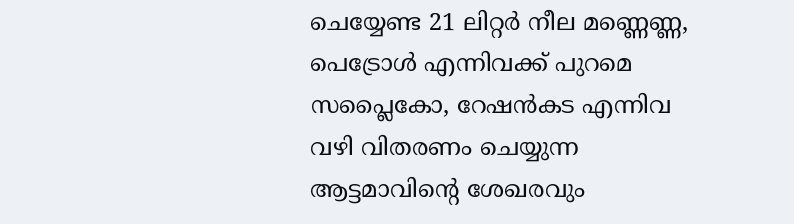ചെയ്യേണ്ട 21 ലിറ്റര്‍ നീല മണ്ണെണ്ണ, പെട്രോള്‍ എന്നിവക്ക് പുറമെ സപ്ലൈകോ, റേഷന്‍കട എന്നിവ വഴി വിതരണം ചെയ്യുന്ന ആട്ടമാവിന്‍റെ ശേഖരവും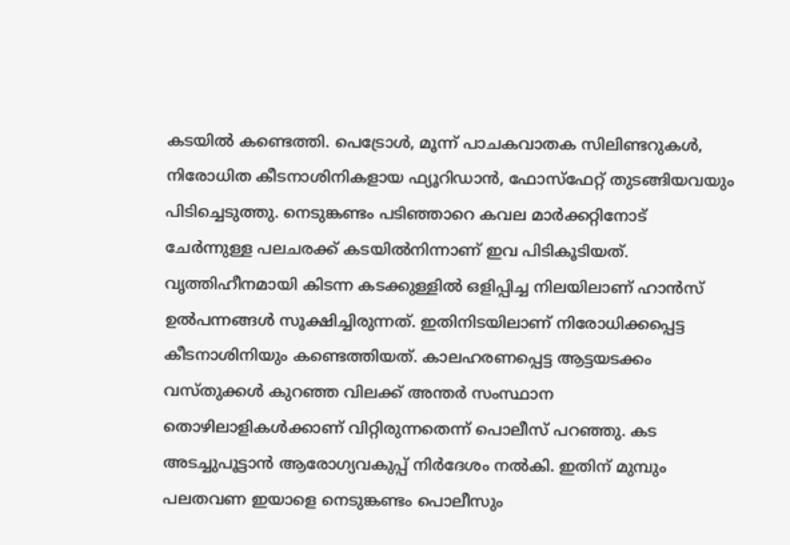കടയില്‍ കണ്ടെത്തി. പെട്രോള്‍, മൂന്ന് പാചകവാതക സിലിണ്ടറുകള്‍, നിരോധിത കീടനാശിനികളായ ഫ്യൂറിഡാന്‍, ഫോസ്ഫേറ്റ് തുടങ്ങിയവയും പിടിച്ചെടുത്തു. നെടുങ്കണ്ടം പടിഞ്ഞാറെ കവല മാര്‍ക്കറ്റിനോട് ചേര്‍ന്നുള്ള പലചരക്ക് കടയില്‍നിന്നാണ് ഇവ പിടികൂടിയത്. വൃത്തിഹീനമായി കിടന്ന കടക്കുള്ളില്‍ ഒളിപ്പിച്ച നിലയിലാണ് ഹാന്‍സ് ഉല്‍പന്നങ്ങള്‍ സൂക്ഷിച്ചിരുന്നത്. ഇതിനിടയിലാണ് നിരോധിക്കപ്പെട്ട കീടനാശിനിയും കണ്ടെത്തിയത്. കാലഹരണപ്പെട്ട ആട്ടയടക്കം വസ്തുക്കള്‍ കുറഞ്ഞ വിലക്ക് അന്തർ സംസ്ഥാന തൊഴിലാളികള്‍ക്കാണ് വിറ്റിരുന്നതെന്ന് പൊലീസ് പറഞ്ഞു. കട അടച്ചുപൂട്ടാന്‍ ആരോഗ്യവകുപ്പ് നിര്‍ദേശം നല്‍കി. ഇതിന് മുമ്പും പലതവണ ഇയാളെ നെടുങ്കണ്ടം പൊലീസും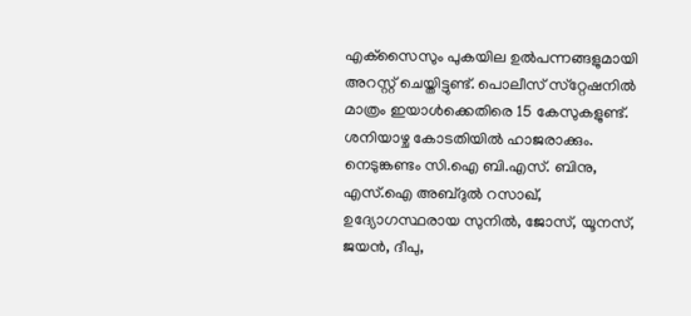എക്‌സൈസും പുകയില ഉല്‍പന്നങ്ങളുമായി അറസ്റ്റ് ചെയ്തിട്ടുണ്ട്. പൊലീസ് സ്‌റ്റേഷനില്‍ മാത്രം ഇയാള്‍ക്കെതിരെ 15 കേസുകളുണ്ട്. ശനിയാഴ്ച കോടതിയില്‍ ഹാജരാക്കും. നെടുങ്കണ്ടം സി.ഐ ബി.എസ്. ബിനു, എസ്.ഐ അബ്ദുല്‍ റസാഖ്, ഉദ്യോഗസ്ഥരായ സുനില്‍, ജോസ്, യൂനസ്, ജയന്‍, ദീപു,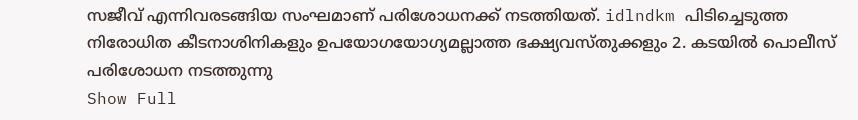സജീവ് എന്നിവരടങ്ങിയ സംഘമാണ് പരിശോധനക്ക് നടത്തിയത്. idlndkm പിടിച്ചെടുത്ത നിരോധിത കീടനാശിനികളും ഉപയോഗയോഗ്യമല്ലാത്ത ഭക്ഷ്യവസ്തുക്കളും 2. കടയില്‍ പൊലീസ് പരിശോധന നടത്തുന്നു
Show Full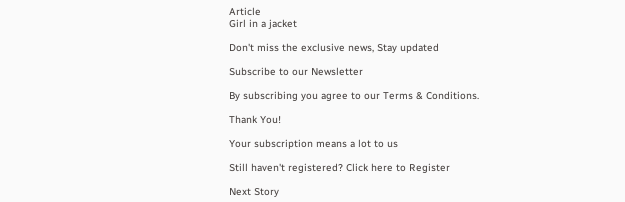Article
Girl in a jacket

Don't miss the exclusive news, Stay updated

Subscribe to our Newsletter

By subscribing you agree to our Terms & Conditions.

Thank You!

Your subscription means a lot to us

Still haven't registered? Click here to Register

Next Story